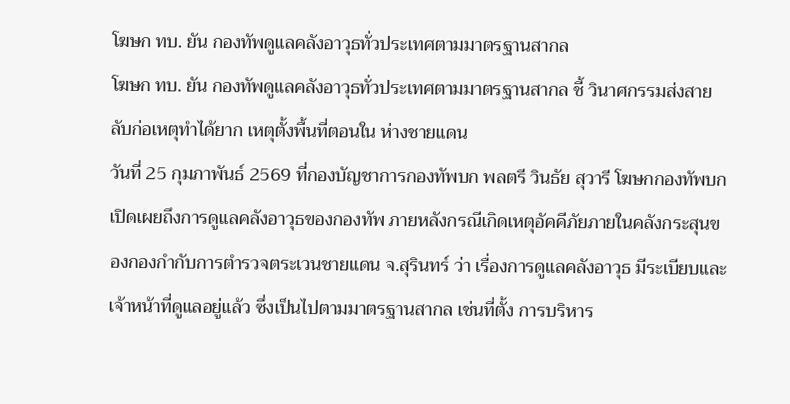โฆษก ทบ. ยัน กองทัพดูแลคลังอาวุธทั่วประเทศตามมาตรฐานสากล
โฆษก ทบ. ยัน กองทัพดูแลคลังอาวุธทั่วประเทศตามมาตรฐานสากล ชี้ วินาศกรรมส่งสายลับก่อเหตุทำได้ยาก เหตุตั้งพื้นที่ตอนใน ห่างชายแดน
วันที่ 25 กุมภาพันธ์ 2569 ที่กองบัญชาการกองทัพบก พลตรี วินธัย สุวารี โฆษกกองทัพบก เปิดเผยถึงการดูแลคลังอาวุธของกองทัพ ภายหลังกรณีเกิดเหตุอัคคีภัยภายในคลังกระสุนของกองกำกับการตำรวจตระเวนชายแดน จ.สุรินทร์ ว่า เรื่องการดูแลคลังอาวุธ มีระเบียบและเจ้าหน้าที่ดูแลอยู่แล้ว ซึ่งเป็นไปตามมาตรฐานสากล เช่นที่ตั้ง การบริหาร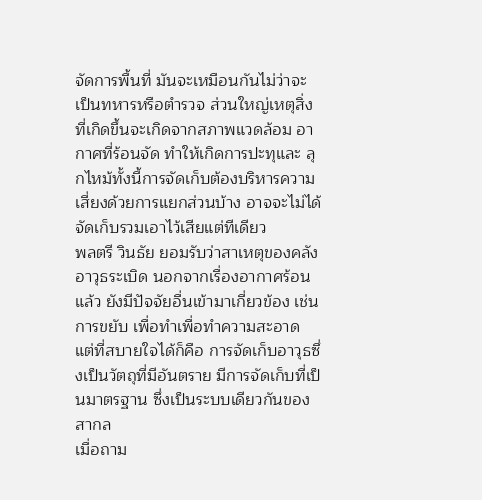จัดการพื้นที่ มันจะเหมือนกันไม่ว่าจะเป็นทหารหรือตํารวจ ส่วนใหญ่เหตุสิ่งที่เกิดขึ้นจะเกิดจากสภาพแวดล้อม อากาศที่ร้อนจัด ทําให้เกิดการปะทุและ ลุกไหม้ทั้งนี้การจัดเก็บต้องบริหารความเสี่ยงด้วยการแยกส่วนบ้าง อาจจะไม่ได้จัดเก็บรวมเอาไว้เสียแต่ทีเดียว
พลตรี วินธัย ยอมรับว่าสาเหตุของคลังอาวุธระเบิด นอกจากเรื่องอากาศร้อนแล้ว ยังมีปัจจัยอื่นเข้ามาเกี่ยวข้อง เช่นการขยับ เพื่อทำเพื่อทำความสะอาด แต่ที่สบายใจได้ก็คือ การจัดเก็บอาวุธซึ่งเป็นวัตถุที่มีอันตราย มีการจัดเก็บที่เป็นมาตรฐาน ซึ่งเป็นระบบเดียวกันของสากล
เมื่อถาม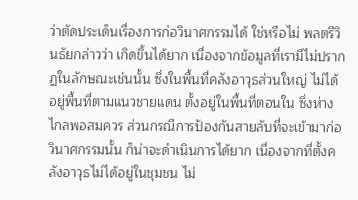ว่าตัดประเด็นเรื่องการก่อวินาศกรรมได้ ใช่หรือไม่ พลตรีวินธัยกล่าวว่า เกิดขึ้นได้ยาก เนื่องจากข้อมูลที่เรามีไม่ปรากฏในลักษณะเช่นนั้น ซึ่งในพื้นที่คลังอาวุธส่วนใหญ่ ไม่ได้อยู่พื้นที่ตามแนวชายแดน ตั้งอยู่ในพื้นที่ตอนใน ซึ่งห่างไกลพอสมควร ส่วนกรณีการป้องกันสายลับที่จะเข้ามาก่อวินาศกรรมนั้น ก็น่าจะดําเนินการได้ยาก เนื่องจากที่ตั้งคลังอาวุธไม่ได้อยู่ในชุมชน ไม่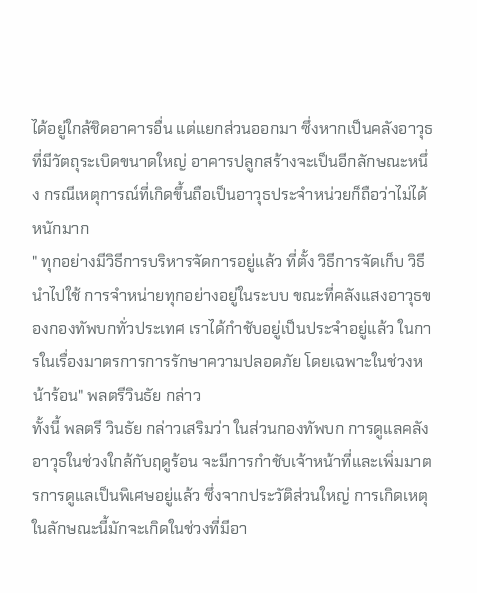ได้อยู่ใกล้ชิดอาคารอื่น แต่แยกส่วนออกมา ซึ่งหากเป็นคลังอาวุธที่มีวัตถุระเบิดขนาดใหญ่ อาคารปลูกสร้างจะเป็นอีกลักษณะหนึ่ง กรณีเหตุการณ์ที่เกิดขึ้นถือเป็นอาวุธประจําหน่วยก็ถือว่าไม่ได้หนักมาก
" ทุกอย่างมีวิธีการบริหารจัดการอยู่แล้ว ที่ตั้ง วิธีการจัดเก็บ วิธีนําไปใช้ การจําหน่ายทุกอย่างอยู่ในระบบ ขณะที่คลังแสงอาวุธของกองทัพบกทั่วประเทศ เราได้กําชับอยู่เป็นประจําอยู่แล้ว ในการในเรื่องมาตรการการรักษาความปลอดภัย โดยเฉพาะในช่วงหน้าร้อน" พลตรีวินธัย กล่าว
ทั้งนี้ พลตรี วินธัย กล่าวเสริมว่า ในส่วนกองทัพบก การดูแลคลังอาวุธในช่วงใกล้กับฤดูร้อน จะมีการกำชับเจ้าหน้าที่และเพิ่มมาตรการดูแลเป็นพิเศษอยู่แล้ว ซึ่งจากประวัติส่วนใหญ่ การเกิดเหตุในลักษณะนี้มักจะเกิดในช่วงที่มีอา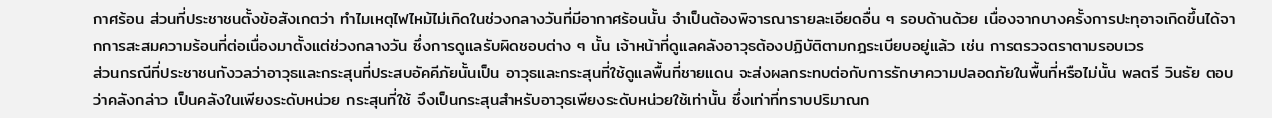กาศร้อน ส่วนที่ประชาชนตั้งข้อสังเกตว่า ทำไมเหตุไฟไหม้ไม่เกิดในช่วงกลางวันที่มีอากาศร้อนนั้น จำเป็นต้องพิจารณารายละเอียดอื่น ๆ รอบด้านด้วย เนื่องจากบางครั้งการปะทุอาจเกิดขึ้นได้จากการสะสมความร้อนที่ต่อเนื่องมาตั้งแต่ช่วงกลางวัน ซึ่งการดูแลรับผิดชอบต่าง ๆ นั้น เจ้าหน้าที่ดูแลคลังอาวุธต้องปฏิบัติตามกฎระเบียบอยู่แล้ว เช่น การตรวจตราตามรอบเวร
ส่วนกรณีที่ประชาชนกังวลว่าอาวุธและกระสุนที่ประสบอัคคีภัยนั้นเป็น อาวุธและกระสุนที่ใช้ดูแลพื้นที่ชายแดน จะส่งผลกระทบต่อกับการรักษาความปลอดภัยในพื้นที่หรือไม่นั้น พลตรี วินธัย ตอบว่าคลังกล่าว เป็นคลังในเพียงระดับหน่วย กระสุนที่ใช้ จึงเป็นกระสุนสำหรับอาวุธเพียงระดับหน่วยใช้เท่านั้น ซึ่งเท่าที่ทราบปริมาณก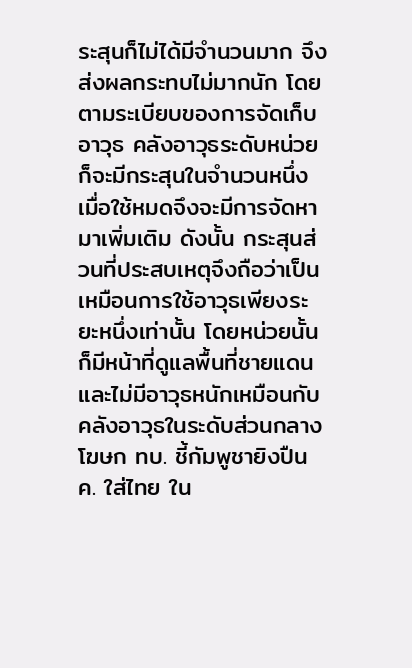ระสุนก็ไม่ได้มีจำนวนมาก จึงส่งผลกระทบไม่มากนัก โดยตามระเบียบของการจัดเก็บอาวุธ คลังอาวุธระดับหน่วยก็จะมีกระสุนในจำนวนหนึ่ง เมื่อใช้หมดจึงจะมีการจัดหามาเพิ่มเติม ดังนั้น กระสุนส่วนที่ประสบเหตุจึงถือว่าเป็นเหมือนการใช้อาวุธเพียงระยะหนึ่งเท่านั้น โดยหน่วยนั้นก็มีหน้าที่ดูแลพื้นที่ชายแดน และไม่มีอาวุธหนักเหมือนกับคลังอาวุธในระดับส่วนกลาง
โฆษก ทบ. ชี้กัมพูชายิงปืน ค. ใส่ไทย ใน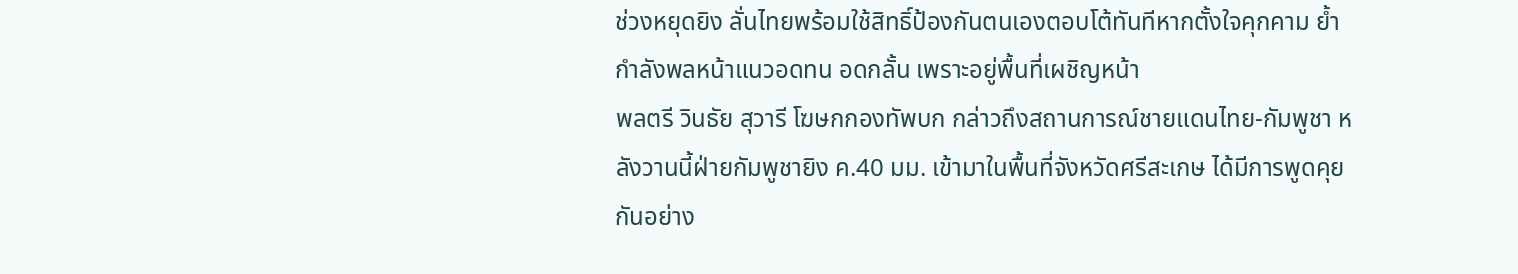ช่วงหยุดยิง ลั่นไทยพร้อมใช้สิทธิ์ป้องกันตนเองตอบโต้ทันทีหากตั้งใจคุกคาม ย้ำกำลังพลหน้าแนวอดทน อดกลั้น เพราะอยู่พื้นที่เผชิญหน้า
พลตรี วินธัย สุวารี โฆษกกองทัพบก กล่าวถึงสถานการณ์ชายแดนไทย-กัมพูชา หลังวานนี้ฝ่ายกัมพูชายิง ค.40 มม. เข้ามาในพื้นที่จังหวัดศรีสะเกษ ได้มีการพูดคุยกันอย่าง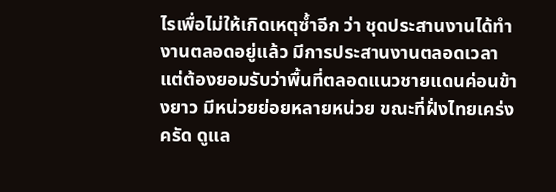ไรเพื่อไม่ให้เกิดเหตุซ้ำอีก ว่า ชุดประสานงานได้ทำงานตลอดอยู่แล้ว มีการประสานงานตลอดเวลา แต่ต้องยอมรับว่าพื้นที่ตลอดแนวชายแดนค่อนข้างยาว มีหน่วยย่อยหลายหน่วย ขณะที่ฝั่งไทยเคร่งครัด ดูแล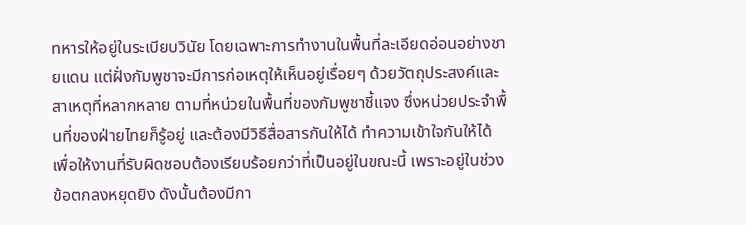ทหารให้อยู่ในระเบียบวินัย โดยเฉพาะการทำงานในพื้นที่ละเอียดอ่อนอย่างชายแดน แต่ฝั่งกัมพูชาจะมีการก่อเหตุให้เห็นอยู่เรื่อยๆ ด้วยวัตถุประสงค์และสาเหตุที่หลากหลาย ตามที่หน่วยในพื้นที่ของกัมพูชาชี้แจง ซึ่งหน่วยประจำพื้นที่ของฝ่ายไทยก็รู้อยู่ และต้องมีวิธีสื่อสารกันให้ได้ ทำความเข้าใจกันให้ได้ เพื่อให้งานที่รับผิดชอบต้องเรียบร้อยกว่าที่เป็นอยู่ในขณะนี้ เพราะอยู่ในช่วงข้อตกลงหยุดยิง ดังนั้นต้องมีกา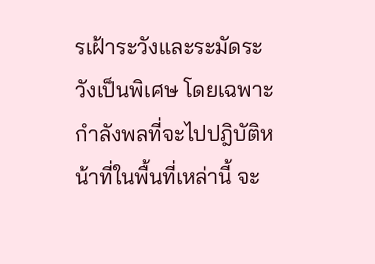รเฝ้าระวังและระมัดระวังเป็นพิเศษ โดยเฉพาะกำลังพลที่จะไปปฎิบัติหน้าที่ในพื้นที่เหล่านี้ จะ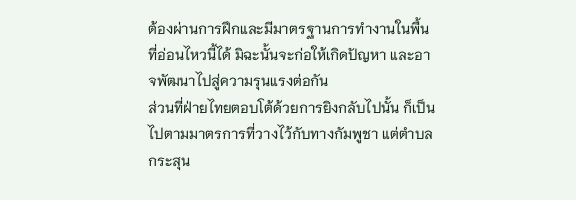ต้องผ่านการฝึกและมีมาตรฐานการทำงานในพื้นที่อ่อนไหวนี้ได้ มิฉะนั้นจะก่อให้เกิดปัญหา และอาจพัฒนาไปสู่ความรุนแรงต่อกัน
ส่วนที่ฝ่ายไทยตอบโต้ด้วยการยิงกลับไปนั้น ก็เป็นไปตามมาตรการที่วางไว้กับทางกัมพูชา แต่ตำบลกระสุน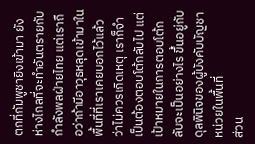ตกที่กัมพูชายิงเข้ามา ยังห่างไกลที่จะทำอันตรายกับกำลังพลฝ่ายไทย แต่เราถือว่าถ้ามีอาวุธหลุดเข้ามาในพื้นที่ที่เราเคยบอกไว้แล้วว่าไม่ควรเกิดเหตุ เราก็จำเป็นต้องตอบโต้กลับไป แต่เป้าหมายในการตอบโต้กลับจะเป็นอย่างไร ขึ้นอยู่กับดุลพินิจของผู้บังคับบัญชาหน่วยในพื้นที่
ส่วน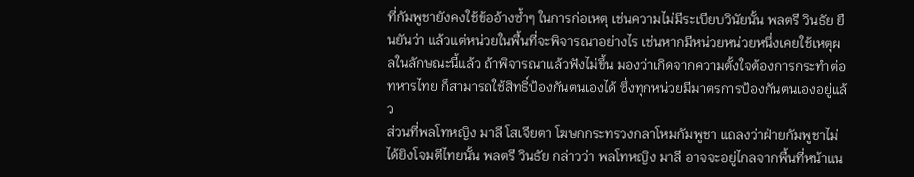ที่กัมพูชายังคงใช้ข้ออ้างซ้ำๆ ในการก่อเหตุ เช่นความไม่มีระเบียบวินัยนั้น พลตรี วินธัย ยืนยันว่า แล้วแต่หน่วยในพื้นที่จะพิจารณาอย่างไร เช่นหากมีหน่วยหน่วยหนึ่งเคยใช้เหตุผลในลักษณะนี้แล้ว ถ้าพิจารณาแล้วฟังไม่ขึ้น มองว่าเกิดจากความตั้งใจต้องการกระทำต่อทหารไทย ก็สามารถใช้สิทธิ์ป้องกันตนเองได้ ซึ่งทุกหน่วยมีมาตรการป้องกันตนเองอยู่แล้ว
ส่วนที่พลโทหญิง มาลี โสเจียตา โฆษกกระทรวงกลาโหมกัมพูชา แถลงว่าฝ่ายกัมพูชาไม่ได้ยิงโจมตีไทยนั้น พลตรี วินธัย กล่าวว่า พลโทหญิง มาลี อาจจะอยู่ไกลจากพื้นที่หน้าแน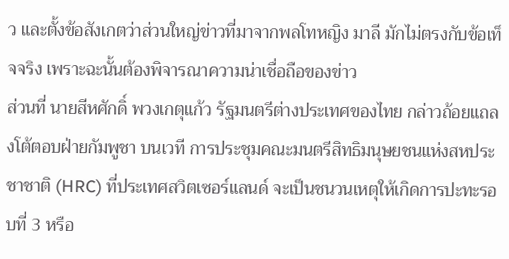ว และตั้งข้อสังเกตว่าส่วนใหญ่ข่าวที่มาจากพลโทหญิง มาลี มักไม่ตรงกับข้อเท็จจริง เพราะฉะนั้นต้องพิจารณาความน่าเชื่อถือของข่าว
ส่วนที่ นายสีหศักดิ์ พวงเกตุแก้ว รัฐมนตรีต่างประเทศของไทย กล่าวถ้อยแถลงโต้ตอบฝ่ายกัมพูชา บนเวที การประชุมคณะมนตรีสิทธิมนุษยชนแห่งสหประชาชาติ (HRC) ที่ประเทศสวิตเซอร์แลนด์ จะเป็นชนวนเหตุให้เกิดการปะทะรอบที่ 3 หรือ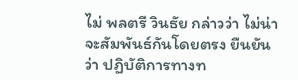ไม่ พลตรี วินธัย กล่าวว่า ไม่น่าจะสัมพันธ์กันโดยตรง ยืนยันว่า ปฏิบัติการทางท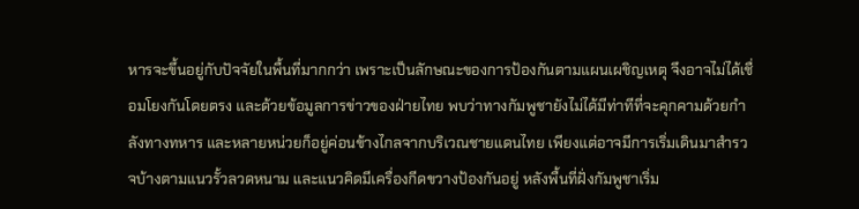หารจะขึ้นอยู่กับปัจจัยในพื้นที่มากกว่า เพราะเป็นลักษณะของการป้องกันตามแผนเผชิญเหตุ จึงอาจไม่ได้เชื่อมโยงกันโดยตรง และด้วยข้อมูลการข่าวของฝ่ายไทย พบว่าทางกัมพูชายังไม่ได้มีท่าทีที่จะคุกคามด้วยกำลังทางทหาร และหลายหน่วยก็อยู่ค่อนข้างไกลจากบริเวณชายแดนไทย เพียงแต่อาจมีการเริ่มเดินมาสำรวจบ้างตามแนวรั้วลวดหนาม และแนวคิดมีเครื่องกีดขวางป้องกันอยู่ หลังพื้นที่ฝั่งกัมพูชาเริ่ม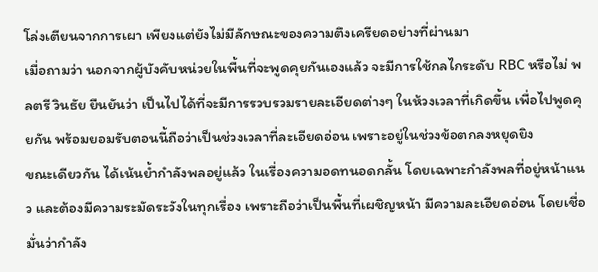โล่งเตียนจากการเผา เพียงแต่ยังไม่มีลักษณะของความตึงเครียดอย่างที่ผ่านมา
เมื่อถามว่า นอกจากผู้บังคับหน่วยในพื้นที่จะพูดคุยกันเองแล้ว จะมีการใช้กลไกระดับ RBC หรือไม่ พลตรี วินธัย ยืนยันว่า เป็นไปได้ที่จะมีการรวบรวมรายละเอียดต่างๆ ในห้วงเวลาที่เกิดขึ้น เพื่อไปพูดคุยกัน พร้อมยอมรับตอนนี้ถือว่าเป็นช่วงเวลาที่ละเอียดอ่อน เพราะอยู่ในช่วงข้อตกลงหยุดยิง
ขณะเดียวกัน ได้เน้นย้ำกำลังพลอยู่แล้ว ในเรื่องความอดทนอดกลั้น โดยเฉพาะกำลังพลที่อยู่หน้าแนว และต้องมีความระมัดระวังในทุกเรื่อง เพราะถือว่าเป็นพื้นที่เผชิญหน้า มีความละเอียดอ่อน โดยเชื่อมั่นว่ากำลัง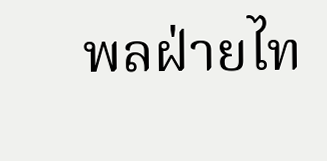พลฝ่ายไท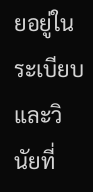ยอยู่ในระเบียบและวินัยที่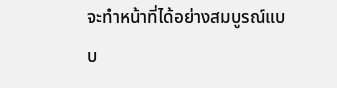จะทำหน้าที่ได้อย่างสมบูรณ์แบบ